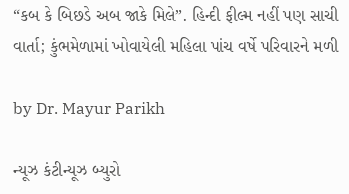“કબ કે બિછડે અબ જાકે મિલે”. હિન્દી ફીલ્મ નહીં પણ સાચી વાર્તા; કુંભમેળામાં ખોવાયેલી મહિલા પાંચ વર્ષે પરિવારને મળી

by Dr. Mayur Parikh

ન્યૂઝ કંટીન્યૂઝ બ્યુરો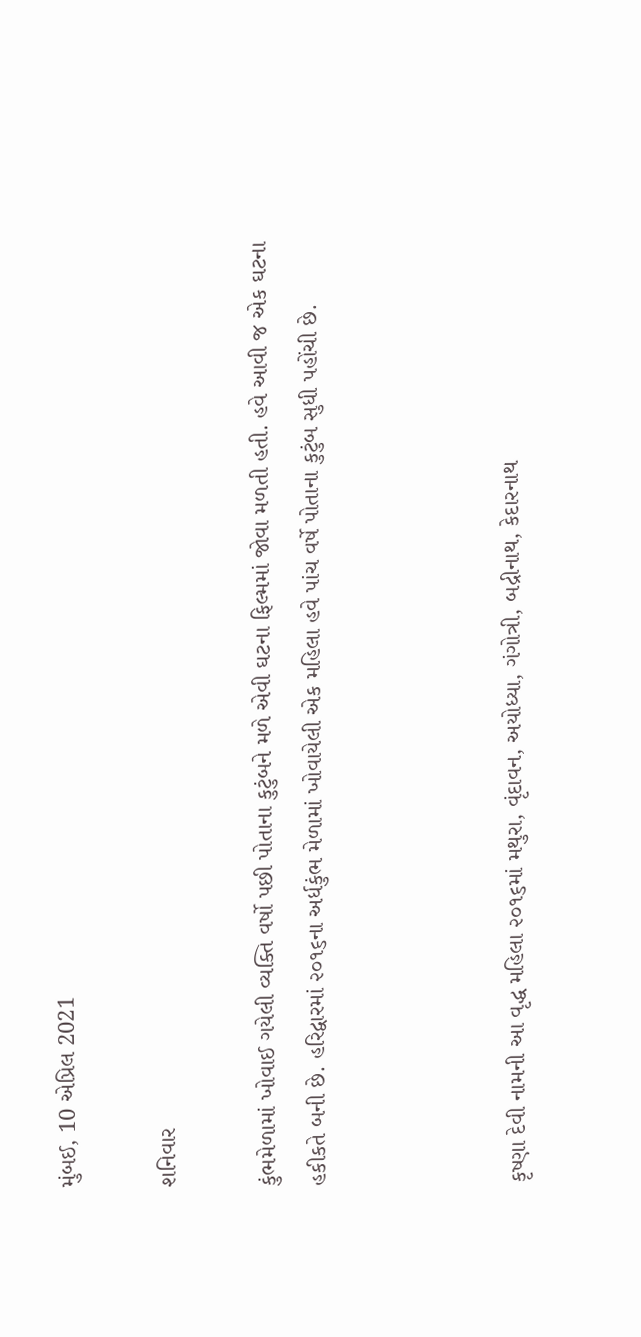મુંબઈ, 10 એપ્રિલ 2021

શનિવાર

કુંભમેળામાં ખોવાઈ ગયેલી વ્યક્તિ વર્ષો પછી પોતાના કુટુંબને મળે એવી ઘટના ફિલ્મમાં જોવા મળતી હતી. હવે આવી જ એક ઘટના હકીકતે બની છે. હરિદ્વારમાં ૨૦૧૬ના અર્ધકુંભ મેળામાં ખોવાયેલી એક મહિલા હવે પાંચ વર્ષે પોતાના કુટુંબ સુધી પહોંચી છે.



કૃષ્ણા દેવી નામની આ વૃદ્ધ મહિલા ૨૦૧૬માં મથુરા, વૃંદાવન, અયોધ્યા, ગંગોત્રી, બદ્રીનાથ, કેદારનાથ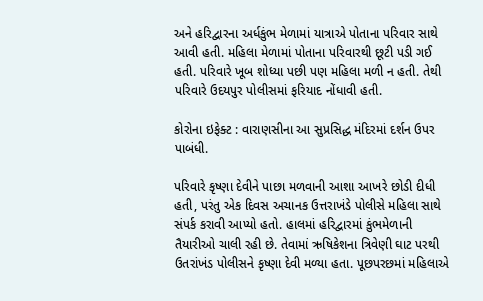અને હરિદ્વારના અર્ધકુંભ મેળામાં યાત્રાએ પોતાના પરિવાર સાથે આવી હતી. મહિલા મેળામાં પોતાના પરિવારથી છૂટી પડી ગઈ હતી. પરિવારે ખૂબ શોધ્યા પછી પણ મહિલા મળી ન હતી. તેથી પરિવારે ઉદયપુર પોલીસમાં ફરિયાદ નોંધાવી હતી.

કોરોના ઇફેક્ટ : વારાણસીના આ સુપ્રસિદ્ધ મંદિરમાં દર્શન ઉપર પાબંધી.

પરિવારે કૃષ્ણા દેવીને પાછા મળવાની આશા આખરે છોડી દીધી હતી, પરંતુ એક દિવસ અચાનક ઉત્તરાખંડે પોલીસે મહિલા સાથે સંપર્ક કરાવી આપ્યો હતો. હાલમાં હરિદ્વારમાં કુંભમેળાની તૈયારીઓ ચાલી રહી છે. તેવામાં ઋષિકેશના ત્રિવેણી ઘાટ પરથી ઉતરાંખંડ પોલીસને કૃષ્ણા દેવી મળ્યા હતા. પૂછપરછમાં મહિલાએ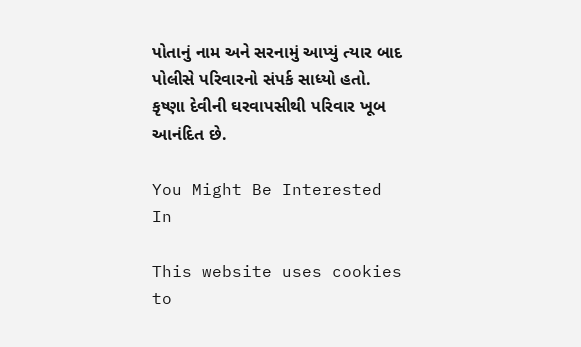પોતાનું નામ અને સરનામું આપ્યું ત્યાર બાદ પોલીસે પરિવારનો સંપર્ક સાધ્યો હતો. કૃષ્ણા દેવીની ઘરવાપસીથી પરિવાર ખૂબ આનંદિત છે.

You Might Be Interested In

This website uses cookies to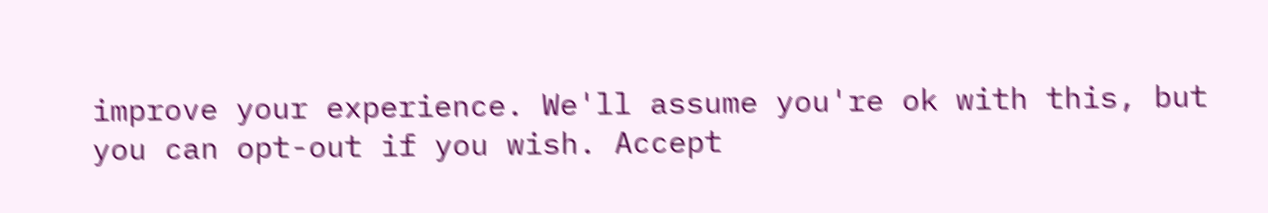improve your experience. We'll assume you're ok with this, but you can opt-out if you wish. Accept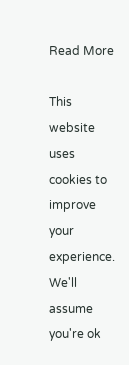Read More

This website uses cookies to improve your experience. We'll assume you're ok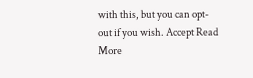with this, but you can opt-out if you wish. Accept Read More